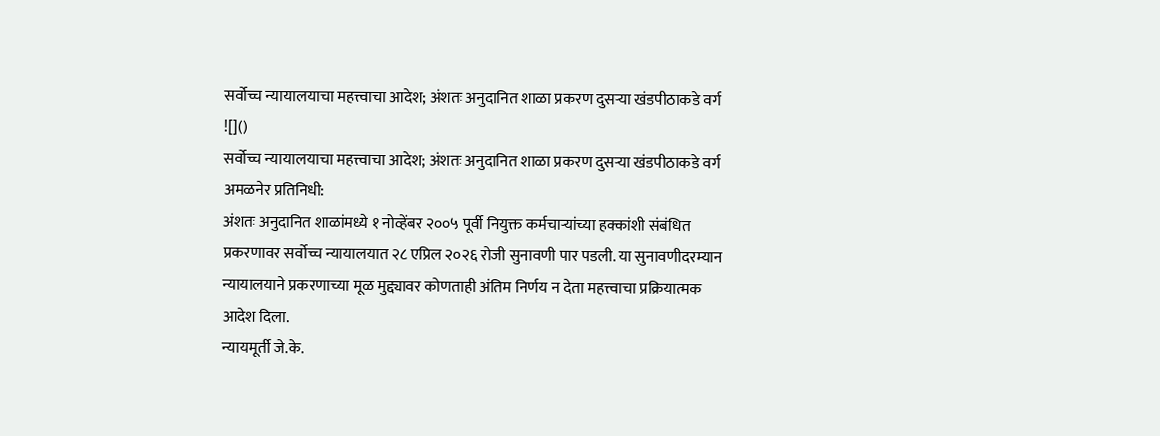सर्वोच्च न्यायालयाचा महत्त्वाचा आदेश; अंशतः अनुदानित शाळा प्रकरण दुसऱ्या खंडपीठाकडे वर्ग
![]()
सर्वोच्च न्यायालयाचा महत्त्वाचा आदेश; अंशतः अनुदानित शाळा प्रकरण दुसऱ्या खंडपीठाकडे वर्ग
अमळनेर प्रतिनिधी:
अंशतः अनुदानित शाळांमध्ये १ नोव्हेंबर २००५ पूर्वी नियुक्त कर्मचाऱ्यांच्या हक्कांशी संबंधित प्रकरणावर सर्वोच्च न्यायालयात २८ एप्रिल २०२६ रोजी सुनावणी पार पडली. या सुनावणीदरम्यान न्यायालयाने प्रकरणाच्या मूळ मुद्द्यावर कोणताही अंतिम निर्णय न देता महत्त्वाचा प्रक्रियात्मक आदेश दिला.
न्यायमूर्ती जे.के.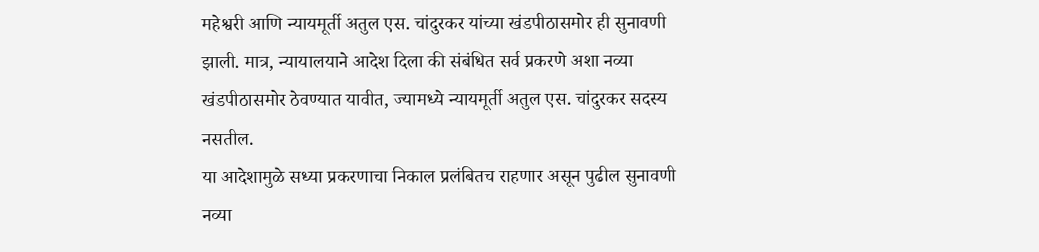महेश्वरी आणि न्यायमूर्ती अतुल एस. चांदुरकर यांच्या खंडपीठासमोर ही सुनावणी झाली. मात्र, न्यायालयाने आदेश दिला की संबंधित सर्व प्रकरणे अशा नव्या खंडपीठासमोर ठेवण्यात यावीत, ज्यामध्ये न्यायमूर्ती अतुल एस. चांदुरकर सदस्य नसतील.
या आदेशामुळे सध्या प्रकरणाचा निकाल प्रलंबितच राहणार असून पुढील सुनावणी नव्या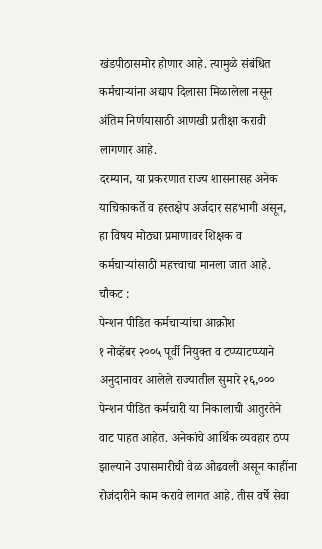खंडपीठासमोर होणार आहे. त्यामुळे संबंधित कर्मचाऱ्यांना अद्याप दिलासा मिळालेला नसून अंतिम निर्णयासाठी आणखी प्रतीक्षा करावी लागणार आहे.
दरम्यान, या प्रकरणात राज्य शासनासह अनेक याचिकाकर्ते व हस्तक्षेप अर्जदार सहभागी असून, हा विषय मोठ्या प्रमाणावर शिक्षक व कर्मचाऱ्यांसाठी महत्त्वाचा मानला जात आहे.
चौकट :
पेन्शन पीडित कर्मचाऱ्यांचा आक्रोश
१ नोव्हेंबर २००५ पूर्वी नियुक्त व टप्प्याटप्प्याने अनुदानावर आलेले राज्यातील सुमारे २६,००० पेन्शन पीडित कर्मचारी या निकालाची आतुरतेने वाट पाहत आहेत. अनेकांचे आर्थिक व्यवहार ठप्प झाल्याने उपासमारीची वेळ ओढवली असून काहींना रोजंदारीने काम करावे लागत आहे. तीस वर्षे सेवा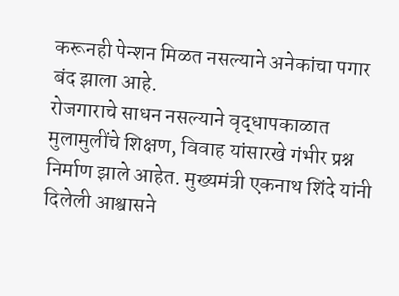करूनही पेन्शन मिळत नसल्याने अनेकांचा पगार बंद झाला आहे.
रोजगाराचे साधन नसल्याने वृद्धापकाळात मुलामुलींचे शिक्षण, विवाह यांसारखे गंभीर प्रश्न निर्माण झाले आहेत. मुख्यमंत्री एकनाथ शिंदे यांनी दिलेली आश्वासने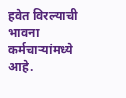हवेत विरल्याची भावना कर्मचाऱ्यांमध्ये आहे.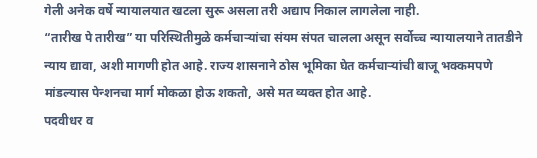गेली अनेक वर्षे न्यायालयात खटला सुरू असला तरी अद्याप निकाल लागलेला नाही.
“तारीख पे तारीख” या परिस्थितीमुळे कर्मचाऱ्यांचा संयम संपत चालला असून सर्वोच्च न्यायालयाने तातडीने न्याय द्यावा, अशी मागणी होत आहे. राज्य शासनाने ठोस भूमिका घेत कर्मचाऱ्यांची बाजू भक्कमपणे मांडल्यास पेन्शनचा मार्ग मोकळा होऊ शकतो, असे मत व्यक्त होत आहे.
पदवीधर व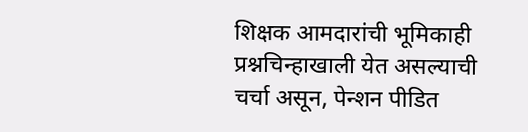शिक्षक आमदारांची भूमिकाही प्रश्नचिन्हाखाली येत असल्याची चर्चा असून, पेन्शन पीडित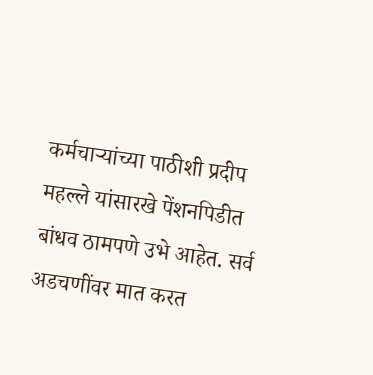कर्मचाऱ्यांच्या पाठीशी प्रदीप महल्ले यांसारखे पेंशनपिडीत बांधव ठामपणे उभे आहेत. सर्व अडचणींवर मात करत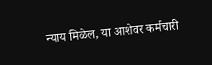न्याय मिळेल, या आशेवर कर्मचारी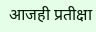आजही प्रतीक्षा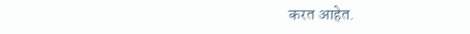करत आहेत.